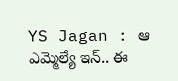YS Jagan : ఆ ఎమ్మెల్యే ఇన్.. ఈ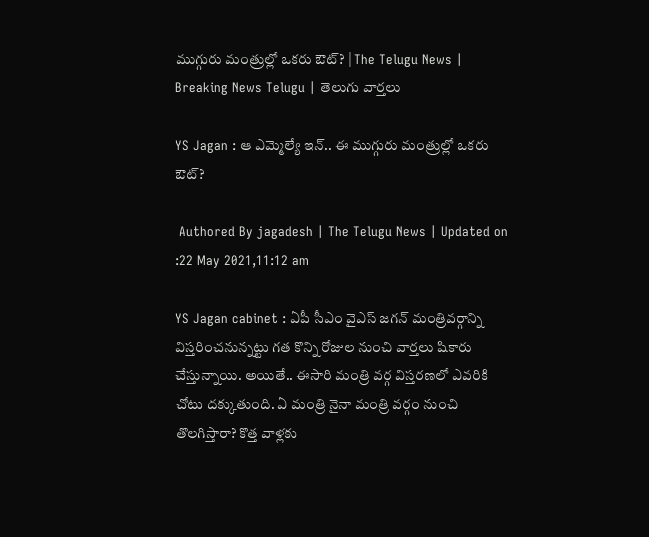ముగ్గురు మంత్రుల్లో ఒకరు ఔట్? | The Telugu News | Breaking News Telugu | తెలుగు వార్త‌లు

YS Jagan : ఆ ఎమ్మెల్యే ఇన్.. ఈ ముగ్గురు మంత్రుల్లో ఒకరు ఔట్?

 Authored By jagadesh | The Telugu News | Updated on :22 May 2021,11:12 am

YS Jagan cabinet : ఏపీ సీఎం వైఎస్ జగన్ మంత్రివర్గాన్ని విస్తరించనున్నట్టు గత కొన్ని రోజుల నుంచి వార్తలు షికారు చేస్తున్నాయి. అయితే.. ఈసారి మంత్రి వర్గ విస్తరణలో ఎవరికి చోటు దక్కుతుంది. ఏ మంత్రి నైనా మంత్రి వర్గం నుంచి తొలగిస్తారా? కొత్త వాళ్లకు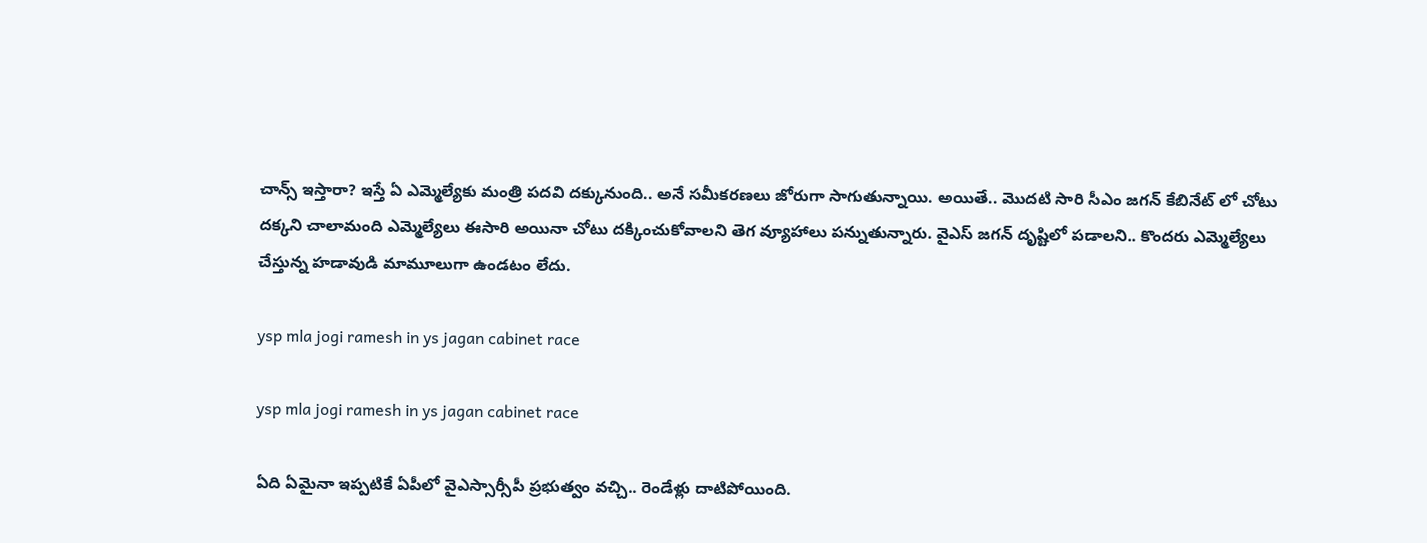చాన్స్ ఇస్తారా? ఇస్తే ఏ ఎమ్మెల్యేకు మంత్రి పదవి దక్కునుంది.. అనే సమీకరణలు జోరుగా సాగుతున్నాయి. అయితే.. మొదటి సారి సీఎం జగన్ కేబినేట్ లో చోటు దక్కని చాలామంది ఎమ్మెల్యేలు ఈసారి అయినా చోటు దక్కించుకోవాలని తెగ వ్యూహాలు పన్నుతున్నారు. వైఎస్ జగన్ దృష్టిలో పడాలని.. కొందరు ఎమ్మెల్యేలు చేస్తున్న హడావుడి మామూలుగా ఉండటం లేదు.

ysp mla jogi ramesh in ys jagan cabinet race

ysp mla jogi ramesh in ys jagan cabinet race

ఏది ఏమైనా ఇప్పటికే ఏపీలో వైఎస్సార్సీపీ ప్రభుత్వం వచ్చి.. రెండేళ్లు దాటిపోయింది.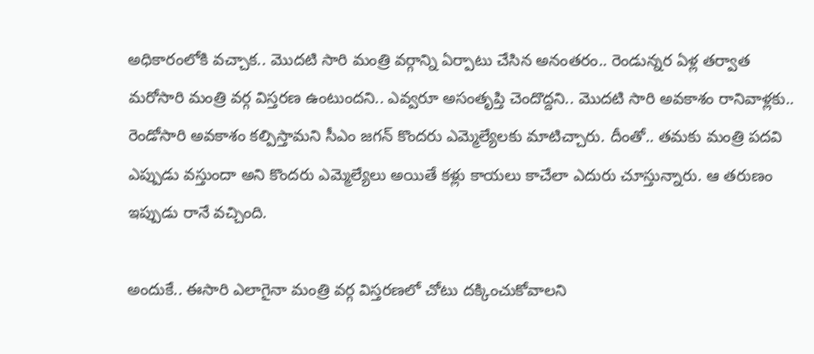అధికారంలోకి వచ్చాక.. మొదటి సారి మంత్రి వర్గాన్ని ఏర్పాటు చేసిన అనంతరం.. రెండున్నర ఏళ్ల తర్వాత మరోసారి మంత్రి వర్గ విస్తరణ ఉంటుందని.. ఎవ్వరూ అసంతృప్తి చెందొద్దని.. మొదటి సారి అవకాశం రానివాళ్లకు.. రెండోసారి అవకాశం కల్పిస్తామని సీఎం జగన్ కొందరు ఎమ్మెల్యేలకు మాటిచ్చారు. దీంతో.. తమకు మంత్రి పదవి ఎప్పుడు వస్తుందా అని కొందరు ఎమ్మెల్యేలు అయితే కళ్లు కాయలు కాచేలా ఎదురు చూస్తున్నారు. ఆ తరుణం ఇప్పుడు రానే వచ్చింది.

అందుకే.. ఈసారి ఎలాగైనా మంత్రి వర్గ విస్తరణలో చోటు దక్కించుకోవాలని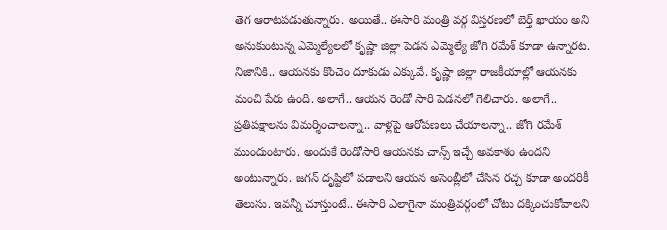తెగ ఆరాటపడుతున్నారు. అయితే.. ఈసారి మంత్రి వర్గ విస్తరణలో బెర్త్ ఖాయం అని అనుకుంటున్న ఎమ్మెల్యేలలో కృష్ణా జిల్లా పెడన ఎమ్మెల్యే జోగి రమేశ్ కూడా ఉన్నారట. నిజానికి.. ఆయనకు కొంచెం దూకుడు ఎక్కువే. కృష్ణా జిల్లా రాజకీయాల్లో ఆయనకు మంచి పేరు ఉంది. అలాగే.. ఆయన రెండో సారి పెడనలో గెలిచారు. అలాగే.. ప్రతిపక్షాలను విమర్శించాలన్నా.. వాళ్లపై ఆరోపణలు చేయాలన్నా.. జోగి రమేశ్ ముందుంటారు. అందుకే రెండోసారి ఆయనకు చాన్స్ ఇచ్చే అవకాశం ఉందని అంటున్నారు. జగన్ దృష్టిలో పడాలని ఆయన అసెంబ్లీలో చేసిన రచ్చ కూడా అందరికీ తెలుసు. ఇవన్నీ చూస్తుంటే.. ఈసారి ఎలాగైనా మంత్రివర్గంలో చోటు దక్కించుకోవాలని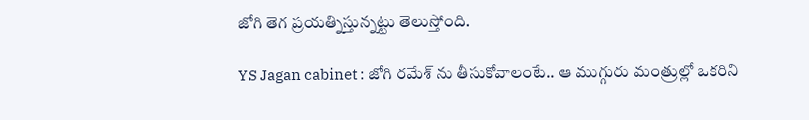జోగి తెగ ప్రయత్నిస్తున్నట్టు తెలుస్తోంది.

YS Jagan cabinet : జోగి రమేశ్ ను తీసుకోవాలంటే.. ఆ ముగ్గురు మంత్రుల్లో ఒకరిని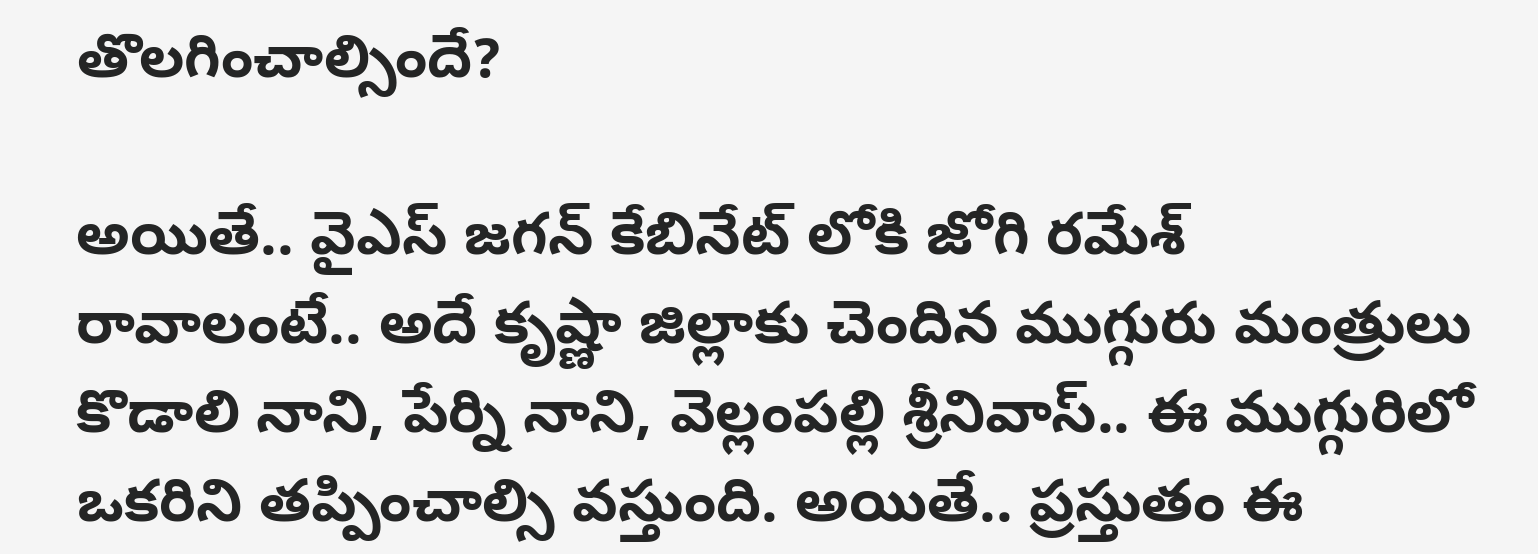తొలగించాల్సిందే?

అయితే.. వైఎస్ జగన్ కేబినేట్ లోకి జోగి రమేశ్ రావాలంటే.. అదే కృష్ణా జిల్లాకు చెందిన ముగ్గురు మంత్రులు కొడాలి నాని, పేర్ని నాని, వెల్లంపల్లి శ్రీనివాస్.. ఈ ముగ్గురిలో ఒకరిని తప్పించాల్సి వస్తుంది. అయితే.. ప్రస్తుతం ఈ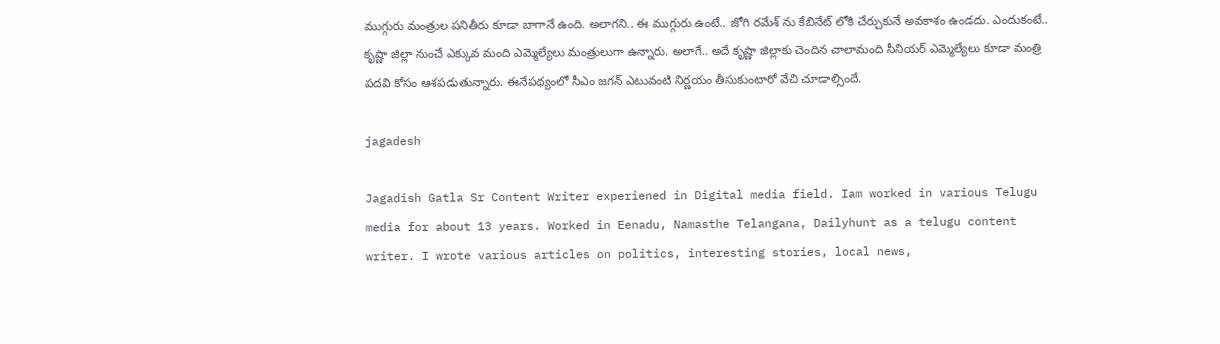ముగ్గురు మంత్రుల పనితీరు కూడా బాగానే ఉంది. అలాగని.. ఈ ముగ్గురు ఉంటే.. జోగి రమేశ్ ను కేబినేట్ లోకి చేర్చుకునే అవకాశం ఉండదు. ఎందుకంటే.. కృష్ణా జిల్లా నుంచే ఎక్కువ మంది ఎమ్మెల్యేలు మంత్రులుగా ఉన్నారు. అలాగే.. అదే కృష్ణా జిల్లాకు చెందిన చాలామంది సీనియర్ ఎమ్మెల్యేలు కూడా మంత్రి పదవి కోసం ఆశపడుతున్నారు. ఈనేపథ్యంలో సీఎం జగన్ ఎటువంటి నిర్ణయం తీసుకుంటారో వేచి చూడాల్సిందే.

jagadesh

Jagadish Gatla Sr Content Writer experiened in Digital media field. Iam worked in various Telugu media for about 13 years. Worked in Eenadu, Namasthe Telangana, Dailyhunt as a telugu content writer. I wrote various articles on politics, interesting stories, local news,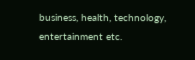business, health, technology, entertainment etc.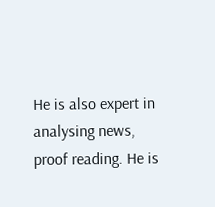He is also expert in analysing news, proof reading. He is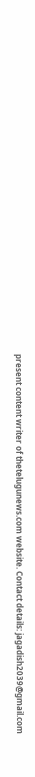present content writer of thetelugunews.com website. Contact details: jagadish2039@gmail.com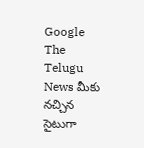Google The Telugu News మీకు నచ్చిన సైటుగా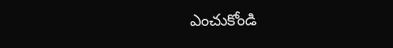ఎంచుకోండి